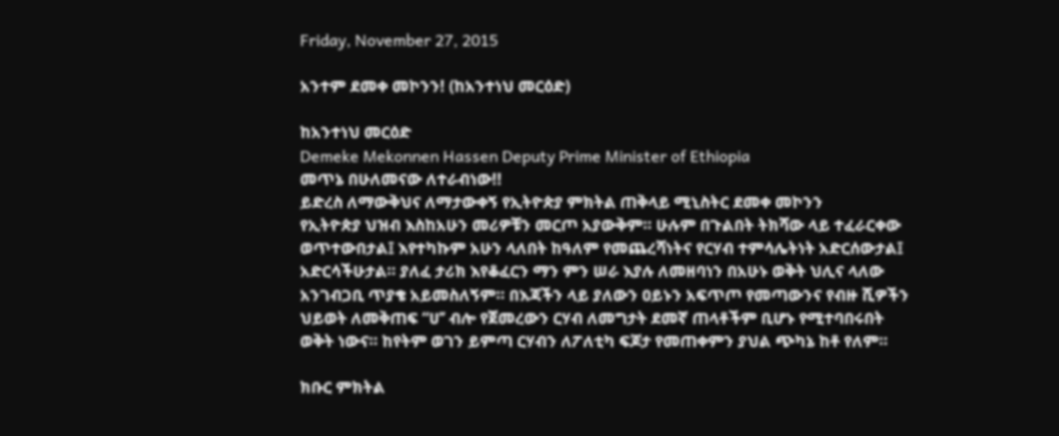Friday, November 27, 2015

አንተም ደመቀ መኮንን! (ከአንተነህ መርዕድ)

ከአንተነህ መርዕድ
Demeke Mekonnen Hassen Deputy Prime Minister of Ethiopia
መጥኔ በሁለመናው ለተራብነው!!
ይድረስ ለማውቅህና ለማታውቀኝ የኢትዮጵያ ምክትል ጠቅላይ ሚኒስትር ደመቀ መኮንን
የኢትዮጵያ ህዝብ እስከአሁን መሪዎቹን መርጦ አያውቅም። ሁሉም በጉልበት ትክሻው ላይ ተፈራርቀው ወጥተውበታል፤ እየተካኩም አሁን ላለበት ከዓለም የመጨረሻነትና የርሃብ ተምሳሌትነት አድርሰውታል፤ አድርሳችሁታል። ያለፈ ታሪክ እየቆፈርን ማን ምን ሠራ እያሉ ለመዘባነን በአሁኑ ወቅት ህሊና ላለው አንገብጋቢ ጥያቄ አይመስለኝም። በእጃችን ላይ ያለውን ዐይኑን አፍጥጦ የመጣውንና የብዙ ሺዎችን ህይወት ለመቅጠፍ “ሀ’’ ብሎ የጀመረውን ርሃብ ለመግታት ደመኛ ጠላቶችም ቢሆኑ የሚተባበሩበት ወቅት ነውና። ከየትም ወገን ይምጣ ርሃብን ለፖለቲካ ፍጆታ የመጠቀምን ያህል ጭካኔ ከቶ የለም።

ክቡር ምክትል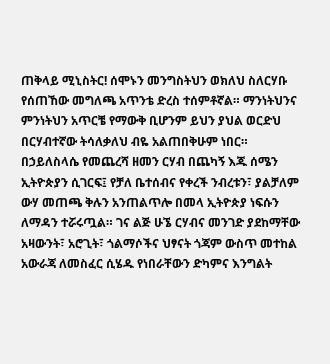ጠቅላይ ሚኒስትር! ሰሞኑን መንግስትህን ወክለህ ስለርሃቡ የሰጠኸው መግለጫ አጥንቴ ድረስ ተሰምቶኛል። ማንነትህንና ምንነትህን አጥርቼ የማውቅ ቢሆንም ይህን ያህል ወርድህ በርሃብተኛው ትሳለቃለህ ብዬ አልጠበቅሁም ነበር። በኃይለስላሴ የመጨረሻ ዘመን ርሃብ በጨካኝ እጁ ሰሜን ኢትዮጵያን ሲገርፍ፤ የቻለ ቤተሰብና የቀረች ንብረቱን፣ ያልቻለም ውሃ መጠጫ ቅሉን አንጠልጥሎ በመላ ኢትዮጵያ ነፍሱን ለማዳን ተሯሩጧል። ገና ልጅ ሁኜ ርሃብና መንገድ ያደከማቸው አዛውንት፣ አሮጊት፣ ጎልማሶችና ህፃናት ጎጃም ውስጥ መተከል አውራጃ ለመስፈር ሲሄዱ የነበራቸውን ድካምና እንግልት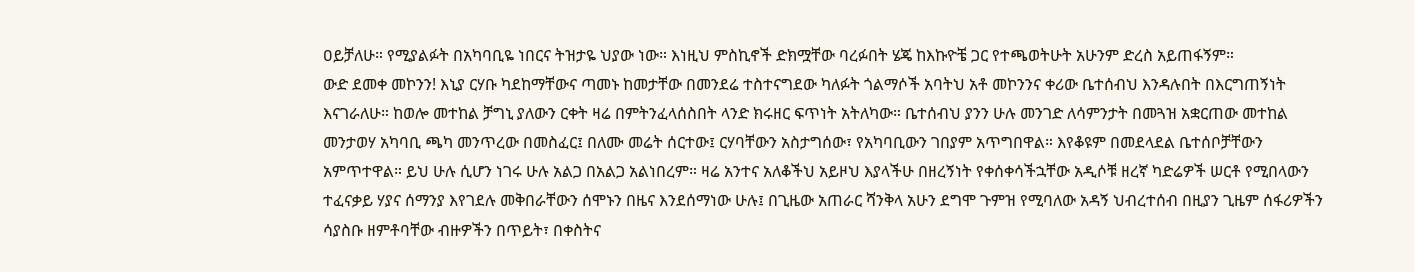ዐይቻለሁ። የሚያልፉት በአካባቢዬ ነበርና ትዝታዬ ህያው ነው። እነዚህ ምስኪኖች ድክሟቸው ባረፉበት ሄጄ ከእኩዮቼ ጋር የተጫወትሁት አሁንም ድረስ አይጠፋኝም።
ውድ ደመቀ መኮንን! እኒያ ርሃቡ ካደከማቸውና ጣመኑ ከመታቸው በመንደሬ ተስተናግደው ካለፉት ጎልማሶች አባትህ አቶ መኮንንና ቀሪው ቤተሰብህ እንዳሉበት በእርግጠኝነት እናገራለሁ። ከወሎ መተከል ቻግኒ ያለውን ርቀት ዛሬ በምትንፈላሰስበት ላንድ ክሩዘር ፍጥነት አትለካው። ቤተሰብህ ያንን ሁሉ መንገድ ለሳምንታት በመጓዝ አቋርጠው መተከል መንታወሃ አካባቢ ጫካ መንጥረው በመስፈር፤ በለሙ መሬት ሰርተው፤ ርሃባቸውን አስታግሰው፣ የአካባቢውን ገበያም አጥግበዋል። እየቆዩም በመደላደል ቤተሰቦቻቸውን አምጥተዋል። ይህ ሁሉ ሲሆን ነገሩ ሁሉ አልጋ በአልጋ አልነበረም። ዛሬ አንተና አለቆችህ አይዞህ እያላችሁ በዘረኝነት የቀሰቀሳችኋቸው አዲሶቹ ዘረኛ ካድሬዎች ሠርቶ የሚበላውን ተፈናቃይ ሃያና ሰማንያ እየገደሉ መቅበራቸውን ሰሞኑን በዜና እንደሰማነው ሁሉ፤ በጊዜው አጠራር ሻንቅላ አሁን ደግሞ ጉምዝ የሚባለው አዳኝ ህብረተሰብ በዚያን ጊዜም ሰፋሪዎችን ሳያስቡ ዘምቶባቸው ብዙዎችን በጥይት፣ በቀስትና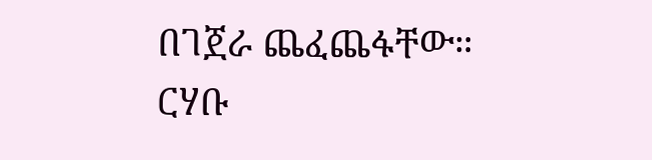በገጀራ ጨፈጨፋቸው።
ርሃቡ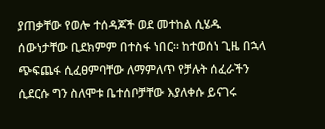ያጠቃቸው የወሎ ተሰዳጆች ወደ መተከል ሲሄዱ ሰውነታቸው ቢደክምም በተስፋ ነበር። ከተወሰነ ጊዜ በኋላ ጭፍጨፋ ሲፈፀምባቸው ለማምለጥ የቻሉት ሰፈራችን ሲደርሱ ግን ስለሞቱ ቤተሰቦቻቸው እያለቀሱ ይናገሩ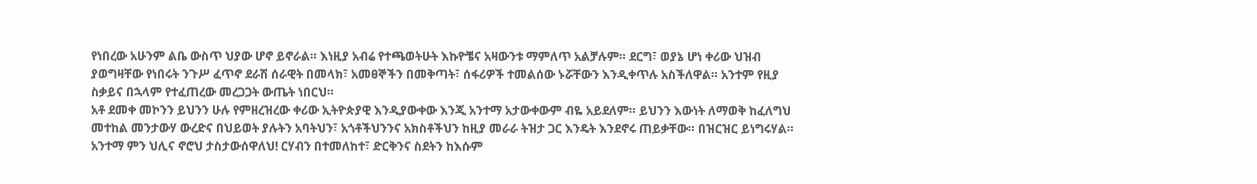የነበረው አሁንም ልቤ ውስጥ ህያው ሆኖ ይኖራል። እነዚያ አብሬ የተጫወትሁት እኩዮቼና አዛውንቱ ማምለጥ አልቻሉም። ደርግ፣ ወያኔ ሆነ ቀሪው ህዝብ ያወግዛቸው የነበሩት ንጉሥ ፈጥኖ ደራሽ ሰራዊት በመላክ፣ አመፀኞችን በመቅጣት፣ ሰፋሪዎች ተመልሰው ኑሯቸውን እንዲቀጥሉ አስችለዋል። አንተም የዚያ ስቃይና በኋላም የተፈጠረው መረጋጋት ውጤት ነበርህ።
አቶ ደመቀ መኮንን ይህንን ሁሉ የምዘረዝረው ቀሪው ኢትዮጵያዊ እንዲያውቀው እንጂ አንተማ አታውቀውም ብዬ አይደለም። ይህንን እውነት ለማወቅ ከፈለግህ መተከል መንታውሃ ውረድና በህይወት ያሉትን አባትህን፣ አጎቶችህንንና አክስቶችህን ከዚያ መራራ ትዝታ ጋር እንዴት እንደኖሩ ጠይቃቸው። በዝርዝር ይነግሩሃል። አንተማ ምን ህሊና ኖሮህ ታስታውሰዋለህ! ርሃብን በተመለከተ፣ ድርቅንና ስደትን ከእሱም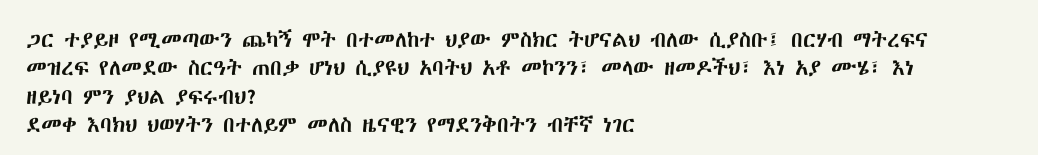ጋር ተያይዞ የሚመጣውን ጨካኝ ሞት በተመለከተ ህያው ምስክር ትሆናልህ ብለው ሲያስቡ፤ በርሃብ ማትረፍና መዝረፍ የለመደው ስርዓት ጠበቃ ሆነህ ሲያዩህ አባትህ አቶ መኮንን፣ መላው ዘመዶችህ፣ እነ አያ ሙሄ፣ እነ ዘይነባ ምን ያህል ያፍሩብህ?
ደመቀ እባክህ ህወሃትን በተለይም መለስ ዜናዊን የማደንቅበትን ብቸኛ ነገር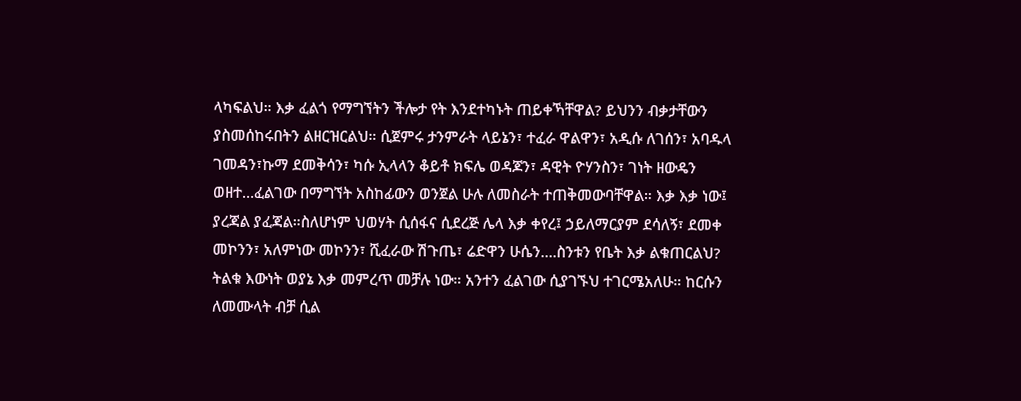ላካፍልህ። እቃ ፈልጎ የማግኘትን ችሎታ የት እንደተካኑት ጠይቀኻቸዋል? ይህንን ብቃታቸውን ያስመሰከሩበትን ልዘርዝርልህ። ሲጀምሩ ታንምራት ላይኔን፣ ተፈራ ዋልዋን፣ አዲሱ ለገሰን፣ አባዱላ ገመዳን፣ኩማ ደመቅሳን፣ ካሱ ኢላላን ቆይቶ ክፍሌ ወዳጆን፣ ዳዊት ዮሃንስን፣ ገነት ዘውዴን ወዘተ…ፈልገው በማግኘት አስከፊውን ወንጀል ሁሉ ለመስራት ተጠቅመውባቸዋል። እቃ እቃ ነው፤ ያረጃል ያፈጃል።ስለሆነም ህወሃት ሲሰፋና ሲደረጅ ሌላ እቃ ቀየረ፤ ኃይለማርያም ደሳለኝ፣ ደመቀ መኮንን፣ አለምነው መኮንን፣ ሺፈራው ሽጉጤ፣ ሬድዋን ሁሴን….ስንቱን የቤት እቃ ልቁጠርልህ?
ትልቁ እውነት ወያኔ እቃ መምረጥ መቻሉ ነው። አንተን ፈልገው ሲያገኙህ ተገርሜአለሁ። ከርሱን ለመሙላት ብቻ ሲል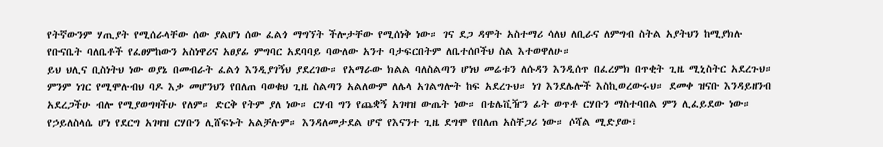የትኛውንም ሃጢያት የሚሰራላቸው ሰው ያልሆነ ሰው ፈልጎ ማግኘት ችሎታቸው የሚሰነቅ ነው። ገና ደጋ ዳሞት አስተማሪ ሳለህ ለቢራና ለምግብ ስትል አያትህን ከሚያክሉ የቡናቤት ባለቤቶች የፈፀምከውን አስነዋሪና አፀያፊ ምግባር አደባባይ ባውለው አንተ ባታፍርበትም ለቤተሰቦችህ ስል እተወዋለሁ።
ይህ ህሊና ቢስነትህ ነው ወያኔ በመብራት ፈልጎ እንዲያገኝህ ያደረገው። የአማራው ክልል ባለስልጣን ሆነህ መሬቱን ለሱዳን እንዲሰጥ በፈረምክ በጥቂት ጊዜ ሚኒስትር አደረጉህ። ምንም ነገር የሚሞሉብህ ባዶ እቃ መሆንህን የበለጠ ባወቁህ ጊዜ ስልጣን አልለውም ለሌላ አገልግሎት ከፍ አደረጉህ። ነገ እንደሌሎች እስኪወረውሩህ። ደመቀ ዝናቡ እንዳይዘንብ አደረጋችሁ ብሎ የሚያወግዛችሁ የለም። ድርቅ የትም ያለ ነው። ርሃብ ግን የጨቋኝ አገዛዝ ውጤት ነው። በቴሌቪዥን ፊት ወጥቶ ርሃቡን ማስተባበል ምን ሊፈይደው ነው። የኃይለስላሴ ሆነ የደርግ አገዛዝ ርሃቡን ሊሸፍኑት አልቻሉም። እንዳለመታደል ሆኖ የእናንተ ጊዜ ደግሞ የበለጠ አስቸጋሪ ነው። ሶሻል ሚድያው፣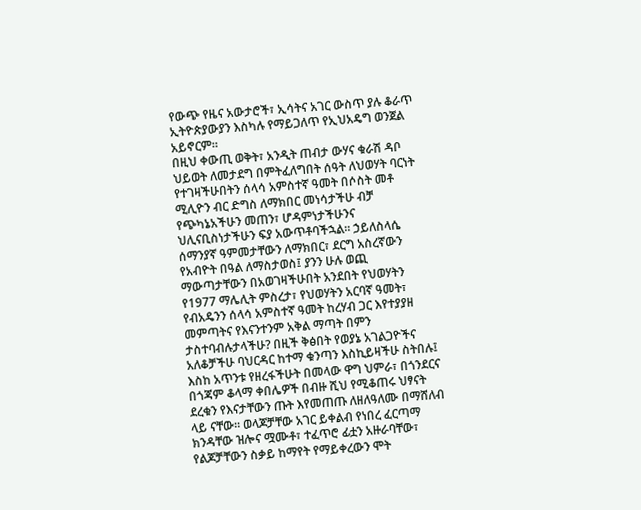የውጭ የዜና አውታሮች፣ ኢሳትና አገር ውስጥ ያሉ ቆራጥ ኢትዮጵያውያን እስካሉ የማይጋለጥ የኢህአዴግ ወንጀል አይኖርም።
በዚህ ቀውጢ ወቅት፣ አንዲት ጠብታ ውሃና ቁራሽ ዳቦ ህይወት ለመታደግ በምትፈለግበት ሰዓት ለህወሃት ባርነት የተገዛችሁበትን ሰላሳ አምስተኛ ዓመት በሶስት መቶ ሚሊዮን ብር ድግስ ለማክበር መነሳታችሁ ብቻ የጭካኔአችሁን መጠን፣ ሆዳምነታችሁንና ህሊናቢስነታችሁን ፍያ አውጥቶባችኋል። ኃይለስላሴ ሰማንያኛ ዓምመታቸውን ለማክበር፣ ደርግ አስረኛውን የአብዮት በዓል ለማስታወስ፤ ያንን ሁሉ ወጪ ማውጣታቸውን በአወገዛችሁበት አንደበት የህወሃትን የ1977 ማሌሊት ምስረታ፣ የህወሃትን አርባኛ ዓመት፣ የብአዴንን ሰላሳ አምስተኛ ዓመት ከረሃብ ጋር እየተያያዘ መምጣትና የእናንተንም አቅል ማጣት በምን ታስተባብሉታላችሁ? በዚች ቅፅበት የወያኔ አገልጋዮችና አለቆቻችሁ ባህርዳር ከተማ ቁንጣን እስኪይዛችሁ ስትበሉ፤ እስከ አጥንቱ የዘረፋችሁት በመላው ዋግ ህምራ፣ በጎንደርና በጎጃም ቆላማ ቀበሌዎች በብዙ ሺህ የሚቆጠሩ ህፃናት ደረቁን የእናታቸውን ጡት እየመጠጡ ለዘለዓለሙ በማሸለብ ላይ ናቸው። ወላጆቻቸው አገር ይቀልብ የነበረ ፈርጣማ ክንዳቸው ዝሎና ሟሙቶ፣ ተፈጥሮ ፊቷን አዙራባቸው፣ የልጆቻቸውን ስቃይ ከማየት የማይቀረውን ሞት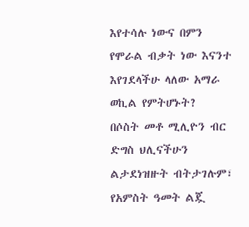እየተሳሉ ነውና በምን የሞራል ብቃት ነው እናንተ እየገደላችሁ ላለው አማራ ወኪል የምትሆኑት?
በሶስት መቶ ሚሊዮን ብር ድግስ ህሊናችሁን ልታደነዝዙት ብትታገሉም፣ የአምስት ዓመት ልጇ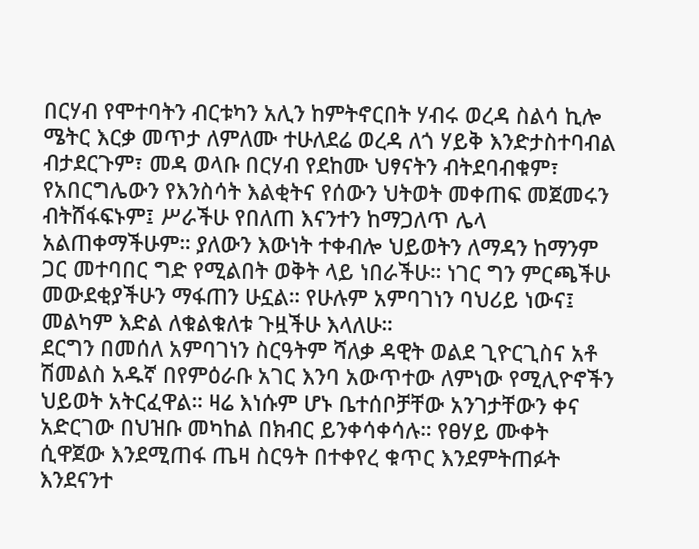በርሃብ የሞተባትን ብርቱካን አሊን ከምትኖርበት ሃብሩ ወረዳ ስልሳ ኪሎ ሜትር እርቃ መጥታ ለምለሙ ተሁለደሬ ወረዳ ለጎ ሃይቅ እንድታስተባብል ብታደርጉም፣ መዳ ወላቡ በርሃብ የደከሙ ህፃናትን ብትደባብቁም፣ የአበርግሌውን የእንስሳት እልቂትና የሰውን ህትወት መቀጠፍ መጀመሩን ብትሸፋፍኑም፤ ሥራችሁ የበለጠ እናንተን ከማጋለጥ ሌላ አልጠቀማችሁም። ያለውን እውነት ተቀብሎ ህይወትን ለማዳን ከማንም ጋር መተባበር ግድ የሚልበት ወቅት ላይ ነበራችሁ። ነገር ግን ምርጫችሁ መውደቂያችሁን ማፋጠን ሁኗል። የሁሉም አምባገነን ባህሪይ ነውና፤ መልካም እድል ለቁልቁለቱ ጉዟችሁ እላለሁ።
ደርግን በመሰለ አምባገነን ስርዓትም ሻለቃ ዳዊት ወልደ ጊዮርጊስና አቶ ሽመልስ አዱኛ በየምዕራቡ አገር እንባ አውጥተው ለምነው የሚሊዮኖችን ህይወት አትርፈዋል። ዛሬ እነሱም ሆኑ ቤተሰቦቻቸው አንገታቸውን ቀና አድርገው በህዝቡ መካከል በክብር ይንቀሳቀሳሉ። የፀሃይ ሙቀት ሲዋጀው እንደሚጠፋ ጤዛ ስርዓት በተቀየረ ቁጥር እንደምትጠፉት እንደናንተ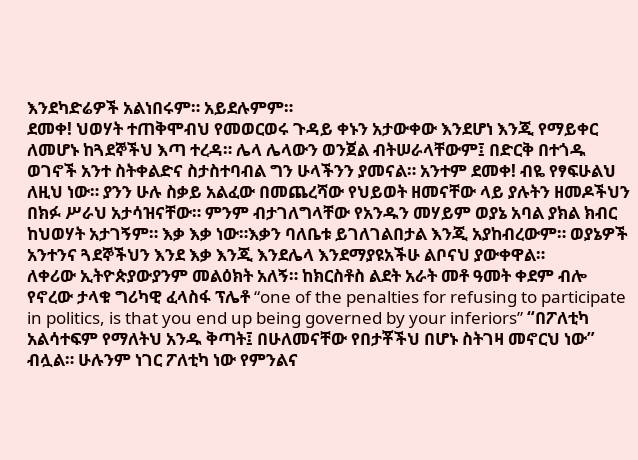እንደካድሬዎች አልነበሩም። አይደሉምም።
ደመቀ! ህወሃት ተጠቅሞብህ የመወርወሩ ጉዳይ ቀኑን አታውቀው እንደሆነ እንጂ የማይቀር ለመሆኑ ከጓደኞችህ እጣ ተረዳ። ሌላ ሌላውን ወንጀል ብትሠራላቸውም፤ በድርቅ በተጎዱ ወገኖች አንተ ስትቀልድና ስታስተባብል ግን ሁላችንን ያመናል። አንተም ደመቀ! ብዬ የፃፍሁልህ ለዚህ ነው። ያንን ሁሉ ስቃይ አልፈው በመጨረሻው የህይወት ዘመናቸው ላይ ያሉትን ዘመዶችህን በክፉ ሥራህ አታሳዝናቸው። ምንም ብታገለግላቸው የአንዱን መሃይም ወያኔ አባል ያክል ክብር ከህወሃት አታገኝም። እቃ እቃ ነው።እቃን ባለቤቱ ይገለገልበታል እንጂ አያከብረውም። ወያኔዎች አንተንና ጓደኞችህን እንደ እቃ እንጂ እንደሌላ እንደማያዩአችሁ ልቦናህ ያውቀዋል።
ለቀሪው ኢትዮጵያውያንም መልዕክት አለኝ። ከክርስቶስ ልደት አራት መቶ ዓመት ቀደም ብሎ የኖረው ታላቁ ግሪካዊ ፈላስፋ ፕሌቶ “one of the penalties for refusing to participate in politics, is that you end up being governed by your inferiors” “በፖለቲካ አልሳተፍም የማለትህ አንዱ ቅጣት፤ በሁለመናቸው የበታቾችህ በሆኑ ስትገዛ መኖርህ ነው” ብሏል። ሁሉንም ነገር ፖለቲካ ነው የምንልና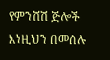የምንሸሽ ጅሎች እነዚህን በመሰሉ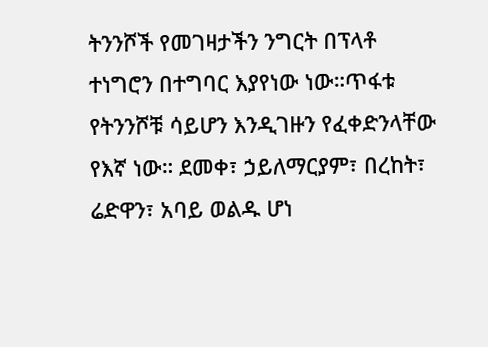ትንንሾች የመገዛታችን ንግርት በፕላቶ ተነግሮን በተግባር እያየነው ነው።ጥፋቱ የትንንሾቹ ሳይሆን እንዲገዙን የፈቀድንላቸው የእኛ ነው። ደመቀ፣ ኃይለማርያም፣ በረከት፣ ሬድዋን፣ አባይ ወልዱ ሆነ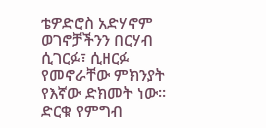ቴዎድሮስ አድሃኖም ወገኖቻችንን በርሃብ ሲገርፉ፣ ሲዘርፉ የመኖራቸው ምክንያት የእኛው ድክመት ነው።
ድርቁ የምግብ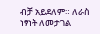ብቻ አይደለም። ለራስ ነፃነት ለመታገል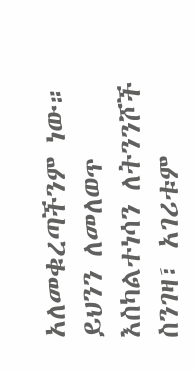አለመቁረጣችንም ነው። ይህንን ለመለወጥ እስካልተነሳን ለትንንሾች ስንገዛ፣ አገሪቱም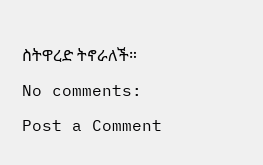ስትዋረድ ትኖራለች።

No comments:

Post a Comment